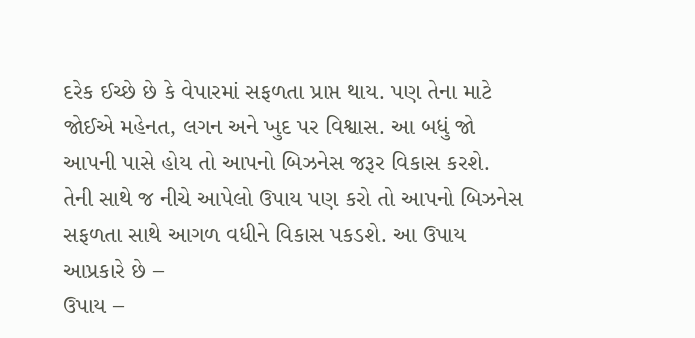દરેક ઈચ્છે છે કે વેપારમાં સફળતા પ્રાપ્ત થાય. પણ તેના માટે જોઈએ મહેનત, લગન અને ખુદ પર વિશ્વાસ. આ બધું જો આપની પાસે હોય તો આપનો બિઝનેસ જરૂર વિકાસ કરશે. તેની સાથે જ નીચે આપેલો ઉપાય પણ કરો તો આપનો બિઝનેસ સફળતા સાથે આગળ વધીને વિકાસ પકડશે. આ ઉપાય આપ્રકારે છે –
ઉપાય –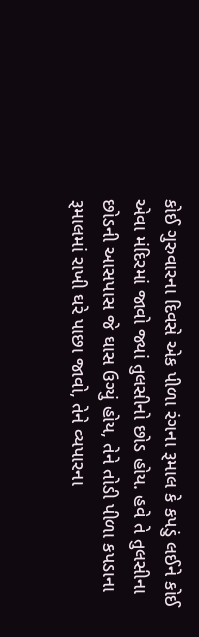કોઈ ગુરુવારના દિવસે એક પીળા રંગના રૂમાલ કે કપડું લઈને કોઈ એવા મંદિરમાં જાવો જ્યાં તુલસીનો છોડ હોય. હવે તે તુલસીના છોડની આસપાસ જે ઘાસ ઉગ્યું હોય, તેને તોડી પીળા કપડાના રૂમાલમાં રાખી ઘરે પાછા જાવો, તેને વ્યપારના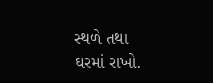સ્થળે તથા ઘરમાં રાખો.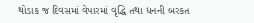થોડાક જ દિવસમાં વેપારમાં વૃદ્ધિ તથા ધનની બરકત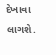દેખાવા લાગશે.